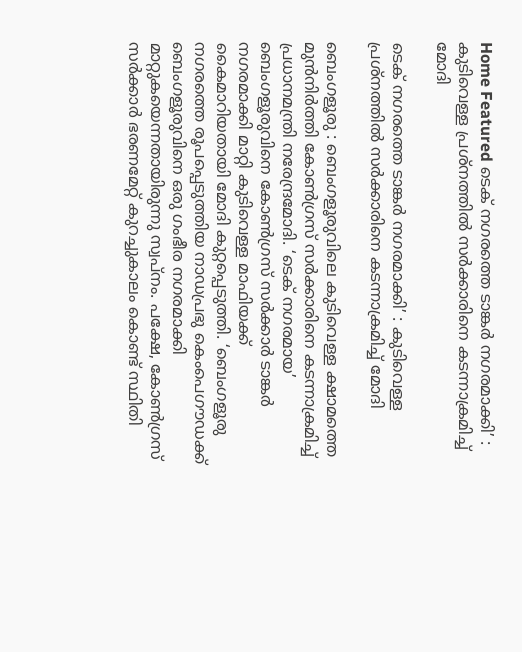Home Featured ടെക് നഗരത്തെ ടാങ്കർ നഗരമാക്കി’ : കുടിവെള്ള പ്രശ്നത്തിൽ സർക്കാരിനെ കടന്നാക്രമിച്ച് മോദി

ടെക് നഗരത്തെ ടാങ്കർ നഗരമാക്കി’ : കുടിവെള്ള പ്രശ്നത്തിൽ സർക്കാരിനെ കടന്നാക്രമിച്ച് മോദി

ബെംഗളൂരു : ബെംഗളൂരുവിലെ കുടിവെള്ള ക്ഷാമത്തെ മുൻനിർത്തി കോൺഗ്രസ് സർക്കാരിനെ കടന്നാക്രമിച്ച് പ്രധാനമന്ത്രി നരേന്ദ്രമോദി. ‘ടെക് നഗരമായ’ ബെംഗളൂരുവിനെ കോൺഗ്രസ് സർക്കാർ ടാങ്കർ നഗരമാക്കി മാറ്റി കുടിവെള്ള മാഫിയക്ക് കൈമാറിയതായി മോദി കുറ്റപ്പെടുത്തി. ‘ബെംഗളൂരു നഗരത്തെ രൂപപ്പെടുത്തിയ നാഡപ്രഭു കെംപെഗൗഡക്ക് ബെംഗളൂരുവിനെ ഒരു ഗംഭീര നഗരമാക്കി മാറ്റുകയെന്നതായിരുന്നു സ്വപ്നം. പക്ഷേ, കോൺഗ്രസ് സർക്കാർ ഭരണമേറ്റ് കുറച്ചുകാലം കൊണ്ട് സ്ഥിതി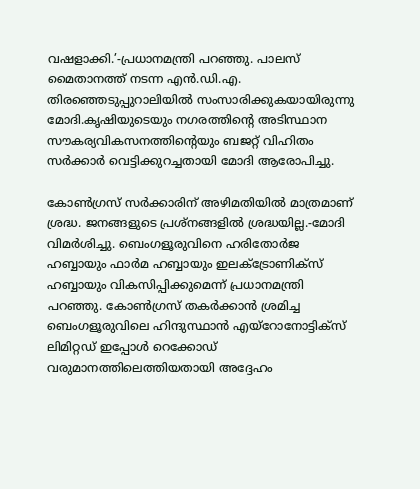വഷളാക്കി.’-പ്രധാനമന്ത്രി പറഞ്ഞു. പാലസ് മൈതാനത്ത് നടന്ന എൻ.ഡി.എ. തിരഞ്ഞെടുപ്പുറാലിയിൽ സംസാരിക്കുകയായിരുന്നു മോദി.കൃഷിയുടെയും നഗരത്തിന്റെ അടിസ്ഥാന സൗകര്യവികസനത്തിന്റെയും ബജറ്റ് വിഹിതം സർക്കാർ വെട്ടിക്കുറച്ചതായി മോദി ആരോപിച്ചു.

കോൺഗ്രസ് സർക്കാരിന് അഴിമതിയിൽ മാത്രമാണ് ശ്രദ്ധ. ജനങ്ങളുടെ പ്രശ്‌നങ്ങളിൽ ശ്രദ്ധയില്ല.-മോദി വിമർശിച്ചു. ബെംഗളൂരുവിനെ ഹരിതോർജ ഹബ്ബായും ഫാർമ ഹബ്ബായും ഇലക്ട്രോണിക്‌സ് ഹബ്ബായും വികസിപ്പിക്കുമെന്ന് പ്രധാനമന്ത്രി പറഞ്ഞു. കോൺഗ്രസ് തകർക്കാൻ ശ്രമിച്ച ബെംഗളൂരുവിലെ ഹിന്ദുസ്ഥാൻ എയ്‌റോനോട്ടിക്‌സ് ലിമിറ്റഡ് ഇപ്പോൾ റെക്കോഡ്‌ വരുമാനത്തിലെത്തിയതായി അദ്ദേഹം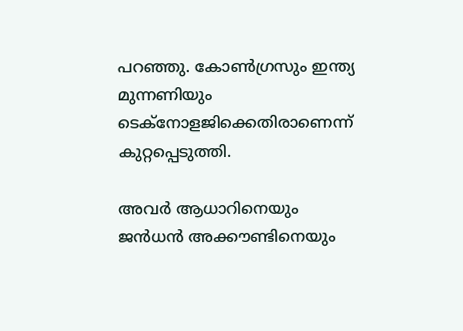പറഞ്ഞു. കോൺഗ്രസും ഇന്ത്യ മുന്നണിയും ടെക്‌നോളജിക്കെതിരാണെന്ന് കുറ്റപ്പെടുത്തി.

അവർ ആധാറിനെയും ജൻധൻ അക്കൗണ്ടിനെയും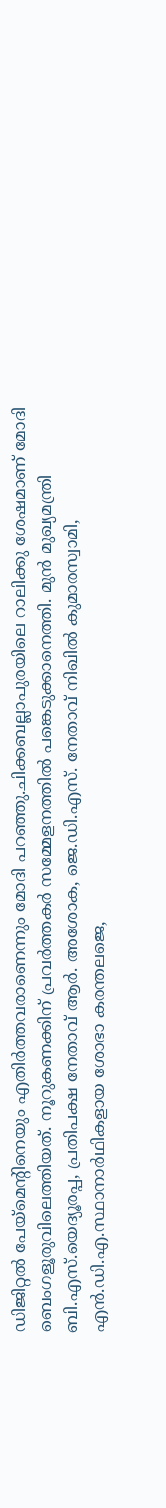ഡിജിറ്റൽ പേയ്‌മെന്റിനെയും എതിർത്തവരാണെന്നും മോദി പറഞ്ഞു.ചിക്കബല്ലാപുരയിലെ റാലിക്കു ശേഷമാണ് മോദി ബെംഗളൂരുവിലെത്തിയത്. നൂറുകണക്കിന് പ്രവർത്തകർ സമ്മേളനത്തിൽ പങ്കെടുക്കാനെത്തി. മുൻ മുഖ്യമന്ത്രി ബി.എസ്.യെദ്യൂരപ്പ, പ്രതിപക്ഷ നേതാവ് ആർ. അശോക, ജെ.ഡി.എസ്. നേതാവ് നിഖിൽ കുമാരസ്വാമി, എൻ.ഡി.എ.സ്ഥാനാർഥികളായ ശോഭാ കരന്തലജെ,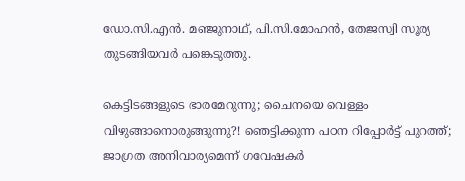ഡോ.സി.എൻ. മഞ്ജുനാഥ്, പി.സി.മോഹൻ, തേജസ്വി സൂര്യ തുടങ്ങിയവർ പങ്കെടുത്തു.

കെട്ടിടങ്ങളുടെ ഭാരമേറുന്നു; ചൈനയെ വെള്ളം വിഴുങ്ങാനൊരുങ്ങുന്നു?! ഞെട്ടിക്കുന്ന പഠന റിപ്പോര്‍ട്ട് പുറത്ത്; ജാഗ്രത അനിവാര്യമെന്ന് ഗവേഷകര്‍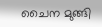ചൈന മുങ്ങി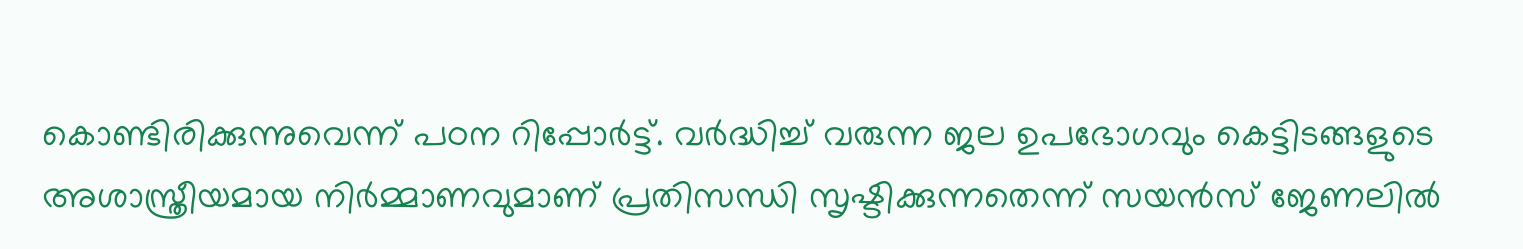കൊണ്ടിരിക്കുന്നുവെന്ന് പഠന റിപ്പോർട്ട്. വർദ്ധിച്ച്‌ വരുന്ന ജല ഉപഭോഗവും കെട്ടിടങ്ങളുടെ അശാസ്ത്രീയമായ നിർമ്മാണവുമാണ് പ്രതിസന്ധി സൃഷ്ടിക്കുന്നതെന്ന് സയൻസ് ജേണലില്‍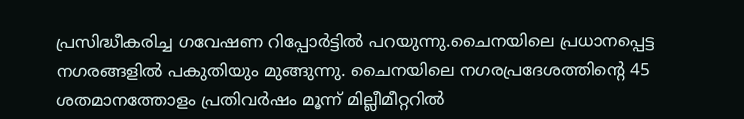പ്രസിദ്ധീകരിച്ച ഗവേഷണ റിപ്പോർട്ടില്‍ പറയുന്നു.ചൈനയിലെ പ്രധാനപ്പെട്ട നഗരങ്ങളില്‍ പകുതിയും മുങ്ങുന്നു. ചൈനയിലെ നഗരപ്രദേശത്തിന്റെ 45 ശതമാനത്തോളം പ്രതിവർഷം മൂന്ന് മില്ലീമീറ്ററില്‍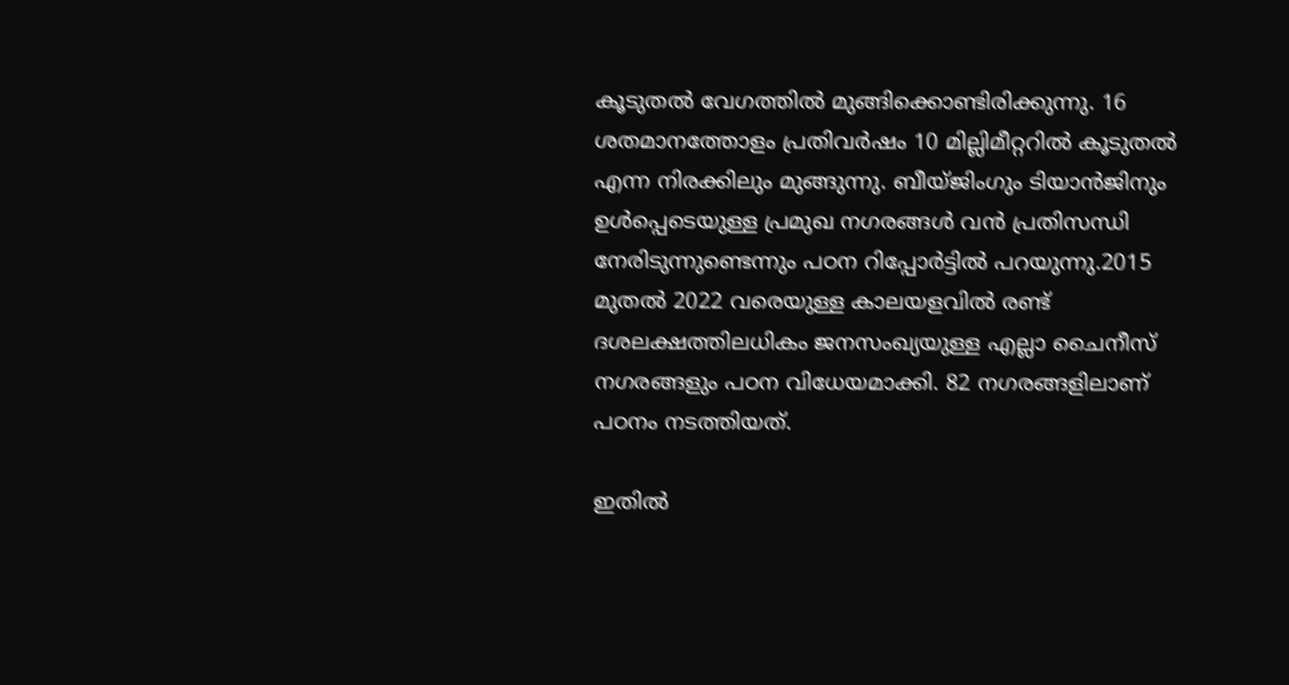കൂടുതല്‍ വേഗത്തില്‍ മുങ്ങിക്കൊണ്ടിരിക്കുന്നു. 16 ശതമാനത്തോളം പ്രതിവർഷം 10 മില്ലിമീറ്ററില്‍ കൂടുതല്‍ എന്ന നിരക്കിലും മുങ്ങുന്നു. ബീയ്ജിംഗും ടിയാൻജിനും ഉള്‍പ്പെടെയുള്ള പ്രമുഖ നഗരങ്ങള്‍ വൻ പ്രതിസന്ധി നേരിടുന്നുണ്ടെന്നും പഠന റിപ്പോർട്ടില്‍ പറയുന്നു.2015 മുതല്‍ 2022 വരെയുള്ള കാലയളവില്‍ രണ്ട് ദശലക്ഷത്തിലധികം ജനസംഖ്യയുള്ള എല്ലാ ചൈനീസ് നഗരങ്ങളും പഠന വിധേയമാക്കി. 82 നഗരങ്ങളിലാണ് പഠനം നടത്തിയത്.

ഇതില്‍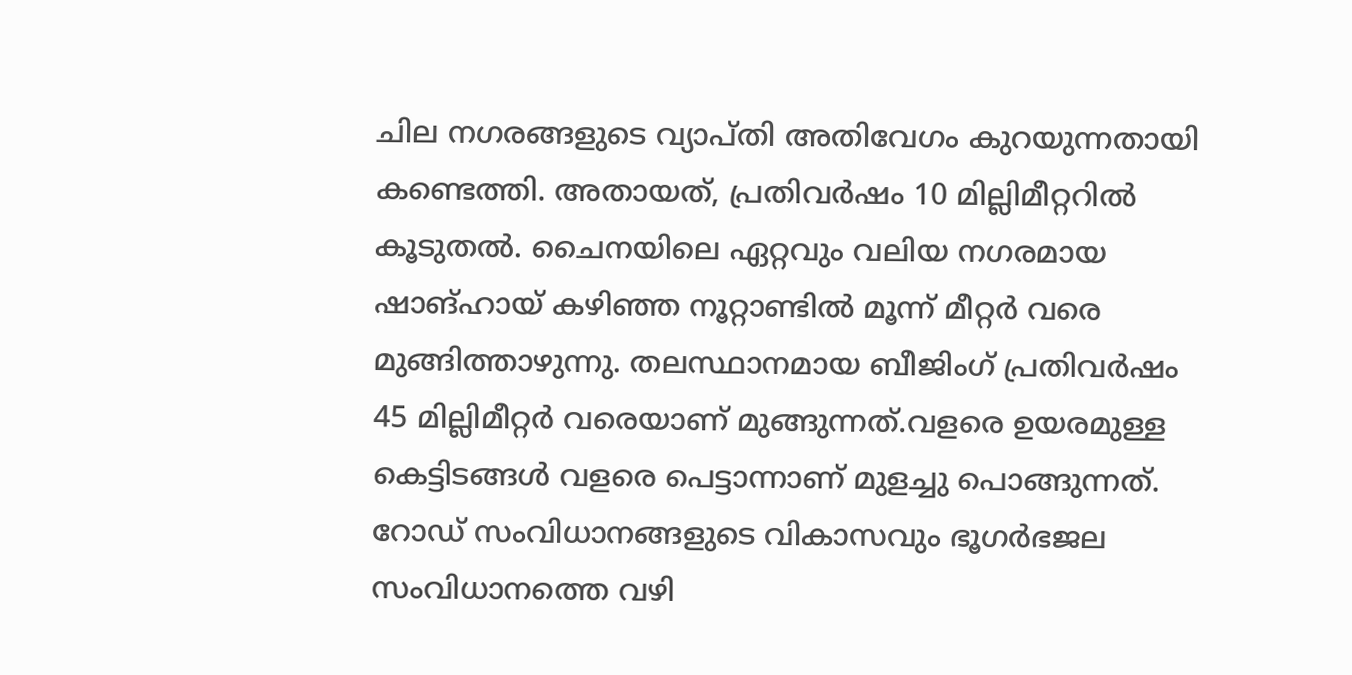ചില നഗരങ്ങളുടെ വ്യാപ്തി അതിവേഗം കുറയുന്നതായി കണ്ടെത്തി. അതായത്, പ്രതിവർഷം 10 മില്ലിമീറ്ററില്‍ കൂടുതല്‍. ചൈനയിലെ ഏറ്റവും വലിയ നഗരമായ ഷാങ്ഹായ് കഴിഞ്ഞ നൂറ്റാണ്ടില്‍ മൂന്ന് മീറ്റർ വരെ മുങ്ങിത്താഴുന്നു. തലസ്ഥാനമായ ബീജിംഗ് പ്രതിവർഷം 45 മില്ലിമീറ്റർ വരെയാണ് മുങ്ങുന്നത്.വളരെ ഉയരമുള്ള കെട്ടിടങ്ങള്‍ വളരെ പെട്ടാന്നാണ് മുളച്ചു പൊങ്ങുന്നത്. റോഡ് സംവിധാനങ്ങളുടെ വികാസവും ഭൂഗർഭജല സംവിധാനത്തെ വഴി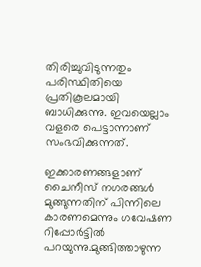തിരിച്ചുവിടുന്നതും പരിസ്ഥിതിയെ പ്രതികൂലമായി ബാധിക്കുന്നു. ഇവയെല്ലാം വളരെ പെട്ടാന്നാണ് സംഭവിക്കുന്നത്.

ഇക്കാരണങ്ങളാണ് ചൈനീസ് നഗരങ്ങള്‍ മുങ്ങുന്നതിന് പിന്നിലെ കാരണമെന്നും ഗവേഷണ റിപ്പോർട്ടില്‍ പറയുന്നു.മുങ്ങിത്താഴുന്ന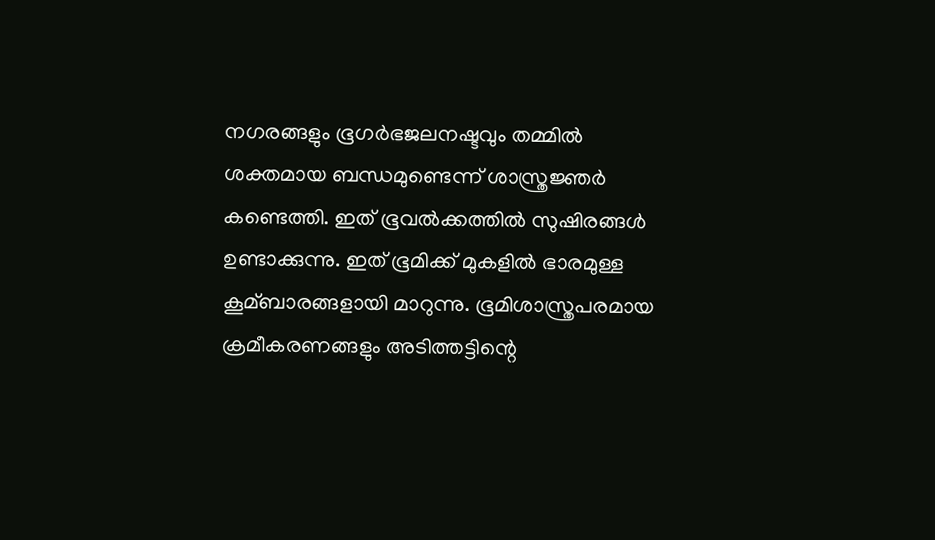നഗരങ്ങളും ഭൂഗർഭജലനഷ്ടവും തമ്മില്‍ ശക്തമായ ബന്ധമുണ്ടെന്ന് ശാസ്ത്രജ്ഞർ കണ്ടെത്തി. ഇത് ഭൂവല്‍ക്കത്തില്‍ സുഷിരങ്ങള്‍ ഉണ്ടാക്കുന്നു. ഇത് ഭൂമിക്ക് മുകളില്‍ ഭാരമുള്ള കൂമ്ബാരങ്ങളായി മാറുന്നു. ഭൂമിശാസ്ത്രപരമായ ക്രമീകരണങ്ങളും അടിത്തട്ടിന്റെ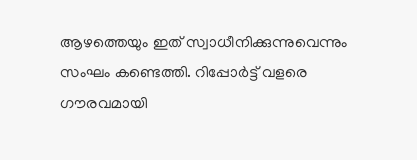ആഴത്തെയും ഇത് സ്വാധീനിക്കുന്നുവെന്നും സംഘം കണ്ടെത്തി. റിപ്പോർട്ട് വളരെ ഗൗരവമായി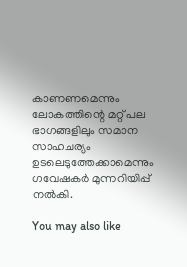കാണണമെന്നും ലോകത്തിന്റെ മറ്റ് പല ഭാഗങ്ങളിലും സമാന സാഹചര്യം ഉടലെടുത്തേക്കാമെന്നും ഗവേഷകർ മുന്നറിയിപ്പ് നല്‍കി.

You may also like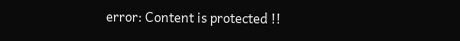error: Content is protected !!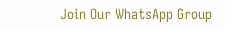Join Our WhatsApp Group